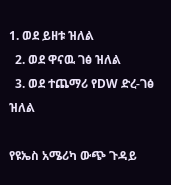1. ወደ ይዘቱ ዝለል
  2. ወደ ዋናዉ ገፅ ዝለል
  3. ወደ ተጨማሪ የDW ድረ-ገፅ ዝለል

የዩኤስ አሜሪካ ውጭ ጉዳይ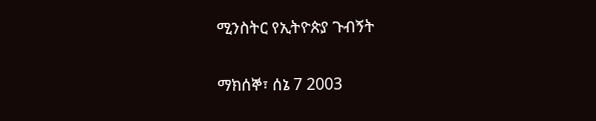ሚንስትር የኢትዮጵያ ጉብኝት

ማክሰኞ፣ ሰኔ 7 2003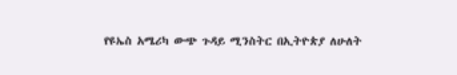የዩኤስ አሜሪካ ውጭ ጉዳይ ሚንስትር በኢትዮጵያ ለሁለት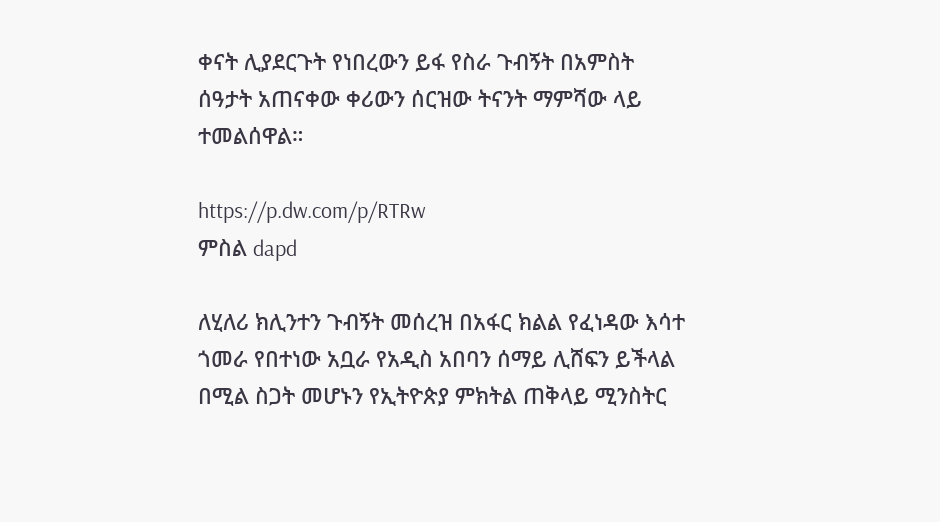ቀናት ሊያደርጉት የነበረውን ይፋ የስራ ጉብኝት በአምስት ሰዓታት አጠናቀው ቀሪውን ሰርዝው ትናንት ማምሻው ላይ ተመልሰዋል።

https://p.dw.com/p/RTRw
ምስል dapd

ለሂለሪ ክሊንተን ጉብኝት መሰረዝ በአፋር ክልል የፈነዳው እሳተ ጎመራ የበተነው አቧራ የአዲስ አበባን ሰማይ ሊሸፍን ይችላል በሚል ስጋት መሆኑን የኢትዮጵያ ምክትል ጠቅላይ ሚንስትር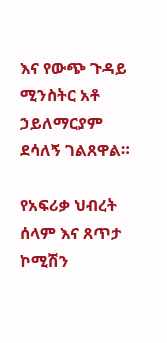እና የውጭ ጉዳይ ሚንስትር አቶ ኃይለማርያም ደሳለኝ ገልጸዋል።

የአፍሪቃ ህብረት ሰላም እና ጸጥታ ኮሚሽን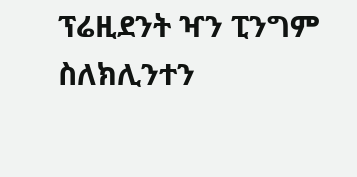ፕሬዚደንት ዣን ፒንግም ስለክሊንተን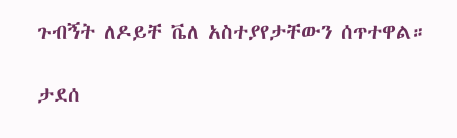ጉብኝት ለዶይቸ ቬለ አስተያየታቸውን ሰጥተዋል።

ታደሰ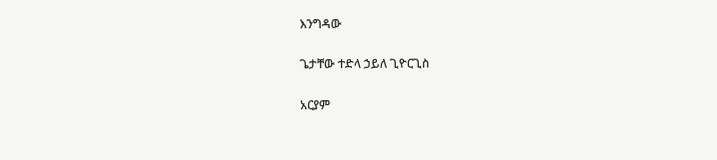እንግዳው

ጌታቸው ተድላ ኃይለ ጊዮርጊስ

አርያም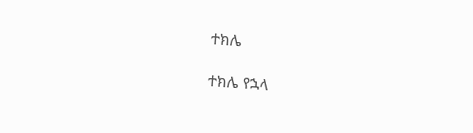ተክሌ

ተክሌ የኋላ